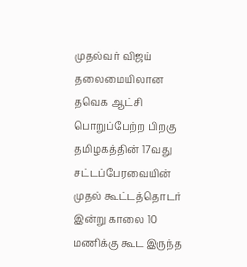முதல்வர் விஜய் தலைமையிலான தவெக ஆட்சி பொறுப்பேற்ற பிறகு தமிழகத்தின் 17வது சட்டப்பேரவையின் முதல் கூட்டத்தொடர் இன்று காலை 10 மணிக்கு கூட இருந்த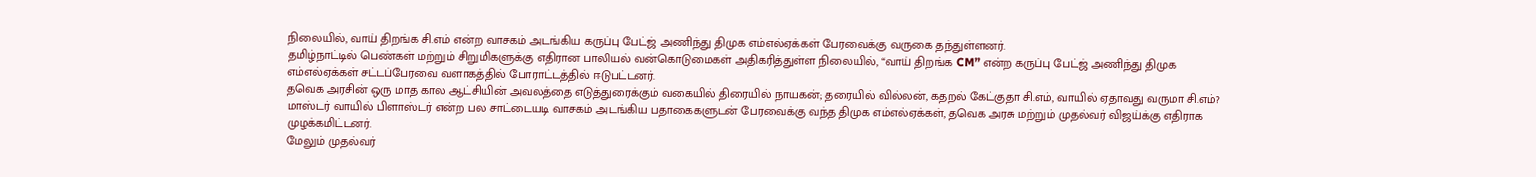நிலையில், வாய் திறங்க சி.எம் என்ற வாசகம் அடங்கிய கருப்பு பேட்ஜ் அணிந்து திமுக எம்எல்ஏக்கள் பேரவைக்கு வருகை தந்துள்ளனர்.
தமிழ்நாட்டில் பெண்கள் மற்றும் சிறுமிகளுக்கு எதிரான பாலியல் வன்கொடுமைகள் அதிகரித்துள்ள நிலையில், “வாய் திறங்க CM” என்ற கருப்பு பேட்ஜ் அணிந்து திமுக எம்எல்ஏக்கள் சட்டப்பேரவை வளாகத்தில் போராட்டத்தில் ஈடுபட்டனர்.
தவெக அரசின் ஒரு மாத கால ஆட்சியின் அவலத்தை எடுத்துரைக்கும் வகையில் திரையில் நாயகன்; தரையில் வில்லன், கதறல் கேட்குதா சி.எம், வாயில் ஏதாவது வருமா சி.எம்? மாஸ்டர் வாயில் பிளாஸ்டர் என்ற பல சாட்டையடி வாசகம் அடங்கிய பதாகைகளுடன் பேரவைக்கு வந்த திமுக எம்எல்ஏக்கள், தவெக அரசு மற்றும் முதல்வர் விஜய்க்கு எதிராக முழக்கமிட்டனர்.
மேலும் முதல்வர்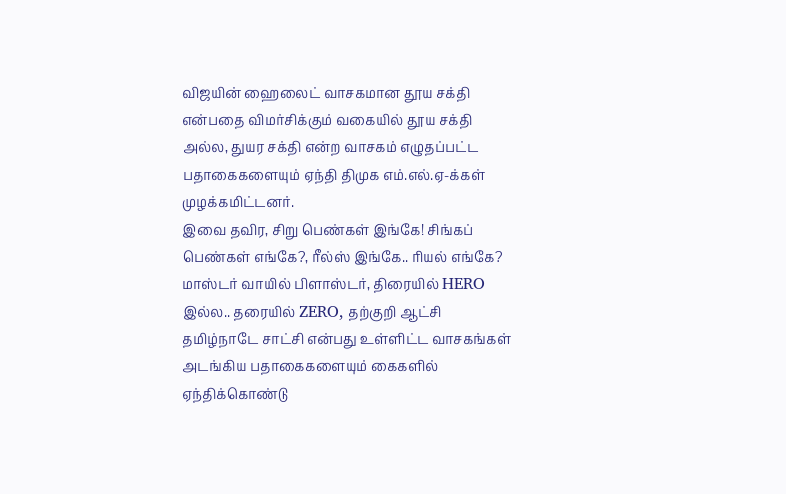விஜயின் ஹைலைட் வாசகமான தூய சக்தி என்பதை விமர்சிக்கும் வகையில் தூய சக்தி அல்ல, துயர சக்தி என்ற வாசகம் எழுதப்பட்ட பதாகைகளையும் ஏந்தி திமுக எம்.எல்.ஏ-க்கள் முழக்கமிட்டனர்.
இவை தவிர, சிறு பெண்கள் இங்கே! சிங்கப் பெண்கள் எங்கே?, ரீல்ஸ் இங்கே.. ரியல் எங்கே? மாஸ்டர் வாயில் பிளாஸ்டர், திரையில் HERO இல்ல.. தரையில் ZERO, தற்குறி ஆட்சி தமிழ்நாடே சாட்சி என்பது உள்ளிட்ட வாசகங்கள் அடங்கிய பதாகைகளையும் கைகளில் ஏந்திக்கொண்டு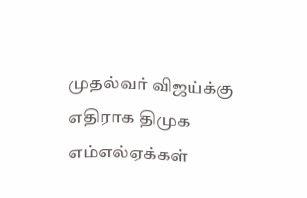முதல்வர் விஜய்க்கு எதிராக திமுக எம்எல்ஏக்கள்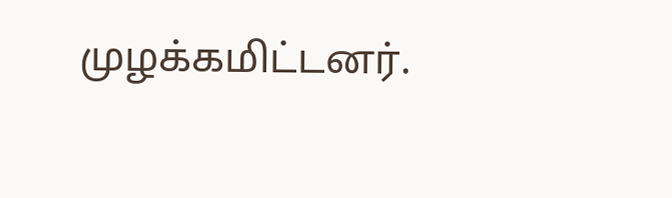முழக்கமிட்டனர்.